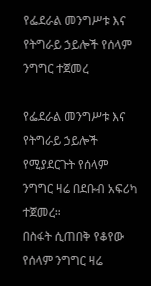የፌደራል መንግሥቱ እና የትግራይ ኃይሎች የሰላም ንግግር ተጀመረ

የፌደራል መንግሥቱ እና የትግራይ ኃይሎች የሚያደርጉት የሰላም ንግግር ዛሬ በደቡብ አፍሪካ ተጀመረ።
በስፋት ሲጠበቅ የቆየው የሰላም ንግግር ዛሬ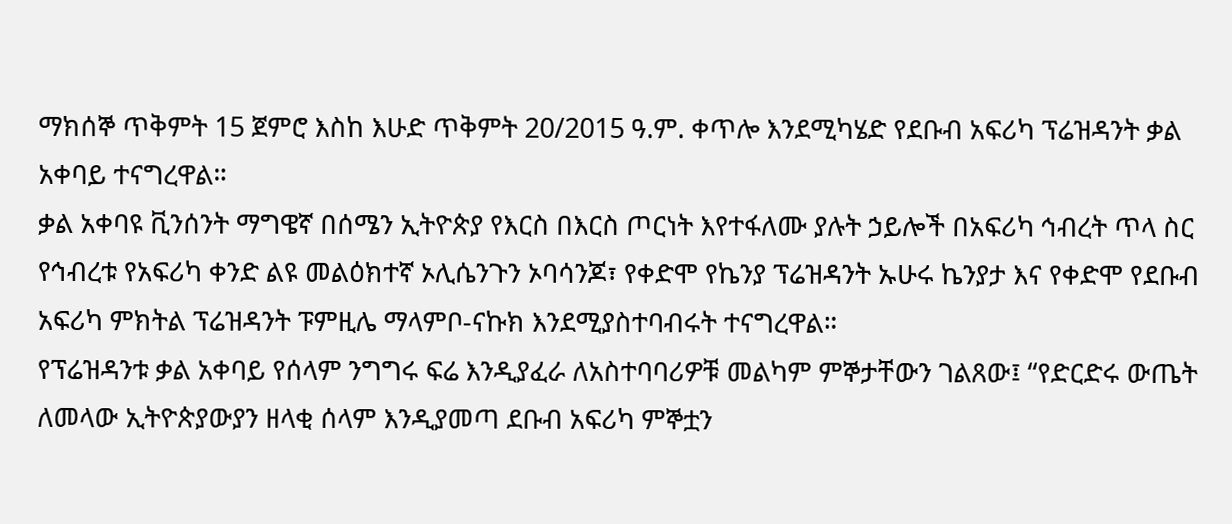ማክሰኞ ጥቅምት 15 ጀምሮ እስከ እሁድ ጥቅምት 20/2015 ዓ.ም. ቀጥሎ እንደሚካሄድ የደቡብ አፍሪካ ፕሬዝዳንት ቃል አቀባይ ተናግረዋል።
ቃል አቀባዩ ቪንሰንት ማግዌኛ በሰሜን ኢትዮጵያ የእርስ በእርስ ጦርነት እየተፋለሙ ያሉት ኃይሎች በአፍሪካ ኅብረት ጥላ ስር የኅብረቱ የአፍሪካ ቀንድ ልዩ መልዕክተኛ ኦሊሴንጉን ኦባሳንጆ፣ የቀድሞ የኬንያ ፕሬዝዳንት ኡሁሩ ኬንያታ እና የቀድሞ የደቡብ አፍሪካ ምክትል ፕሬዝዳንት ፑምዚሌ ማላምቦ-ናኩክ እንደሚያስተባብሩት ተናግረዋል።
የፕሬዝዳንቱ ቃል አቀባይ የሰላም ንግግሩ ፍሬ እንዲያፈራ ለአስተባባሪዎቹ መልካም ምኞታቸውን ገልጸው፤ “የድርድሩ ውጤት ለመላው ኢትዮጵያውያን ዘላቂ ሰላም እንዲያመጣ ደቡብ አፍሪካ ምኞቷን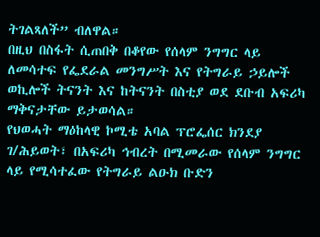ትገልጻለች” ብለዋል።
በዚህ በስፋት ሲጠበቅ በቆየው የሰላም ንግግር ላይ ለመሳተፍ የፌደራል መንግሥት እና የትግራይ ኃይሎች ወኪሎች ትናንት እና ከትናንት በስቲያ ወደ ደቡብ አፍሪካ ማቅናታቸው ይታወሳል።
የህወሓት ማዕከላዊ ኮሚቴ አባል ፕሮፌሰር ክንደያ ገ/ሕይወት፣ በአፍሪካ ኅብረት በሚመራው የሰላም ንግግር ላይ የሚሳተፈው የትግራይ ልዑክ ቡድን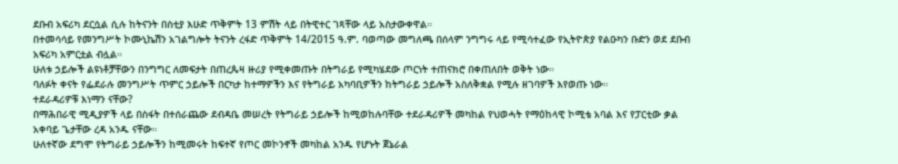ደቡብ አፍሪካ ደርሷል ሲሉ ከትናንት በስቲያ እሁድ ጥቅምት 13 ምሽት ላይ በትዊተር ገጻቸው ላይ አስታውቀዋል።
በተመሳሳይ የመንግሥት ኮሙኒኬሽን አገልግሎት ትናንት ረፋድ ጥቅምት 14/2015 ዓ.ም. ባወጣው መግለጫ በሰላም ንግግሩ ላይ የሚሳተፈው የኢትዮጵያ የልዑካን ቡድን ወደ ደቡብ አፍሪካ አምርቷል ብሏል።
ሁለቱ ኃይሎች ልዩነቶቻቸውን በንግግር ለመፍታት በጠረጴዛ ዙሪያ የሚቀመጡት በትግራይ የሚካሄደው ጦርነት ተጠናክሮ በቀጠለበት ወቅት ነው።
ባለፉት ቀናት የፌደራሉ መንግሥት ጥምር ኃይሎች በርካታ ከተማዎችን እና የትግራይ አካባቢዎችን ከትግራይ ኃይሎች አስለቅቋል የሚሉ ዘገባዎች እየወጡ ነው።
ተደራዳሪዎቹ እነማን ናቸው?
በማሕበራዊ ሚዲያዎች ላይ በስፋት በተሰራጨው ደብዳቤ መሠረት የትግራይ ኃይሎች ከሚወከሉባቸው ተደራዳሪዎች መካከል የህወሓት የማዕከላዊ ኮሚቴ አባል እና የፓርቲው ቃል አቀባይ ጌታቸው ረዳ አንዱ ናቸው።
ሁለተኛው ደግሞ የትግራይ ኃይሎችን ከሚመሩት ከፍተኛ የጦር መኮንኖች መካከል አንዱ የሆኑት ጀኔራል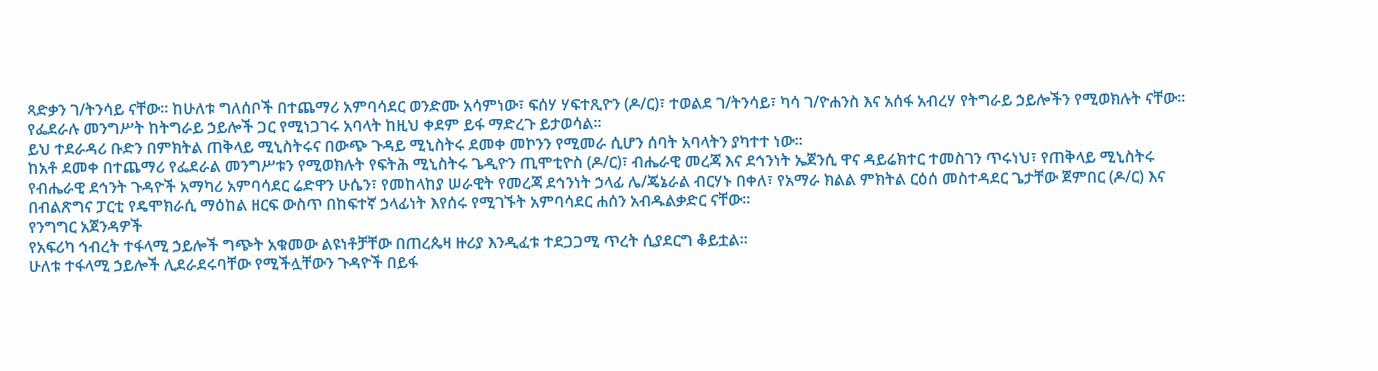ጻድቃን ገ/ትንሳይ ናቸው። ከሁለቱ ግለሰቦች በተጨማሪ አምባሳደር ወንድሙ አሳምነው፣ ፍሰሃ ሃፍተጺዮን (ዶ/ር)፣ ተወልደ ገ/ትንሳይ፣ ካሳ ገ/ዮሐንስ እና አሰፋ አብረሃ የትግራይ ኃይሎችን የሚወክሉት ናቸው።
የፌደራሉ መንግሥት ከትግራይ ኃይሎች ጋር የሚነጋገሩ አባላት ከዚህ ቀደም ይፋ ማድረጉ ይታወሳል።
ይህ ተደራዳሪ ቡድን በምክትል ጠቅላይ ሚኒስትሩና በውጭ ጉዳይ ሚኒስትሩ ደመቀ መኮንን የሚመራ ሲሆን ሰባት አባላትን ያካተተ ነው።
ከአቶ ደመቀ በተጨማሪ የፌደራል መንግሥቱን የሚወክሉት የፍትሕ ሚኒስትሩ ጌዲዮን ጢሞቲዮስ (ዶ/ር)፣ ብሔራዊ መረጃ እና ደኅንነት ኤጀንሲ ዋና ዳይሬክተር ተመስገን ጥሩነህ፣ የጠቅላይ ሚኒስትሩ የብሔራዊ ደኅንት ጉዳዮች አማካሪ አምባሳደር ሬድዋን ሁሴን፣ የመከላከያ ሠራዊት የመረጃ ደኅንነት ኃላፊ ሌ/ጄኔራል ብርሃኑ በቀለ፣ የአማራ ክልል ምክትል ርዕሰ መስተዳደር ጌታቸው ጀምበር (ዶ/ር) እና በብልጽግና ፓርቲ የዴሞክራሲ ማዕከል ዘርፍ ውስጥ በከፍተኛ ኃላፊነት እየሰሩ የሚገኙት አምባሳደር ሐሰን አብዱልቃድር ናቸው።
የንግግር አጀንዳዎች
የአፍሪካ ኅብረት ተፋላሚ ኃይሎች ግጭት አቁመው ልዩነቶቻቸው በጠረጴዛ ዙሪያ እንዲፈቱ ተደጋጋሚ ጥረት ሲያደርግ ቆይቷል።
ሁለቱ ተፋላሚ ኃይሎች ሊደራደሩባቸው የሚችሏቸውን ጉዳዮች በይፋ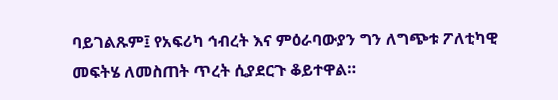ባይገልጹም፤ የአፍሪካ ኅብረት እና ምዕራባውያን ግን ለግጭቱ ፖለቲካዊ መፍትሄ ለመስጠት ጥረት ሲያደርጉ ቆይተዋል።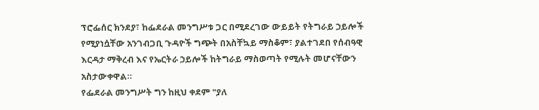ፕሮፌሰር ክንደያ፣ ከፌደራል መንግሥቱ ጋር በሚደረገው ውይይት የትግራይ ኃይሎች የሚያነሷቸው አንገብጋቢ ጉዳዮች ግጭት በአስቸኳይ ማስቆም፣ ያልተገደበ የሰብዓዊ እርዳታ ማቅረብ እና የኤርትራ ኃይሎች ከትግራይ ማስወጣት የሚሉት መሆናቸውን አስታውቀዋል።
የፌደራል መንግሥት ግን ከዚህ ቀደም "ያለ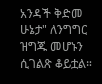አንዳች ቅድመ ሁኔታ" ለንግግር ዝግጁ መሆኑን ሲገልጽ ቆይቷል።